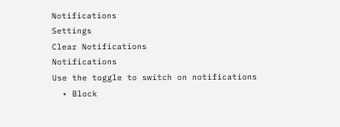Notifications
Settings
Clear Notifications
Notifications
Use the toggle to switch on notifications
  • Block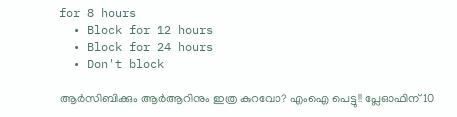for 8 hours
  • Block for 12 hours
  • Block for 24 hours
  • Don't block

ആര്‍സിബിക്കും ആര്‍ആറിനും ഇത്ര കുറവോ? എംഐ പെട്ടു!! പ്ലേഓഫിന് 10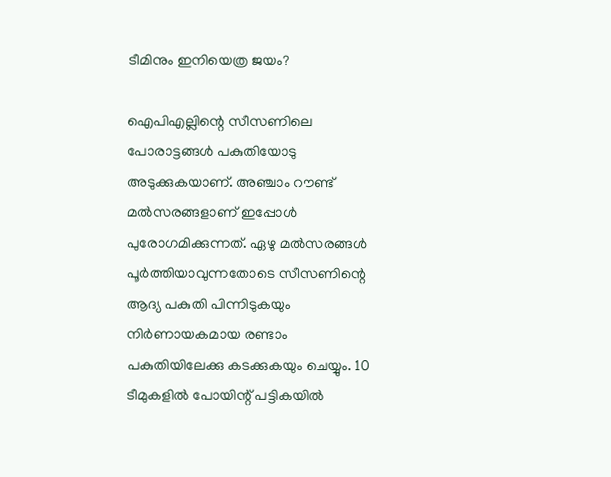ടീമിനും ഇനിയെത്ര ജയം?

ഐപിഎല്ലിന്റെ സീസണിലെ പോരാട്ടങ്ങള്‍ പകുതിയോടു അടുക്കുകയാണ്. അഞ്ചാം റൗണ്ട് മല്‍സരങ്ങളാണ് ഇപ്പോള്‍ പുരോഗമിക്കുന്നത്. ഏഴു മല്‍സരങ്ങള്‍ പൂര്‍ത്തിയാവുന്നതോടെ സീസണിന്റെ ആദ്യ പകുതി പിന്നിടുകയും നിര്‍ണായകമായ രണ്ടാം പകുതിയിലേക്കു കടക്കുകയും ചെയ്യും. 10 ടീമുകളില്‍ പോയിന്റ് പട്ടികയില്‍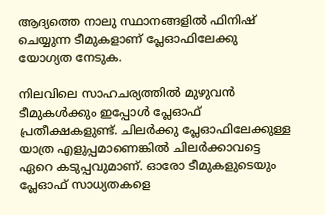ആദ്യത്തെ നാലു സ്ഥാനങ്ങളില്‍ ഫിനിഷ് ചെയ്യുന്ന ടീമുകളാണ് പ്ലേഓഫിലേക്കു യോഗ്യത നേടുക.

നിലവിലെ സാഹചര്യത്തില്‍ മുഴുവന്‍ ടീമുകള്‍ക്കും ഇപ്പോള്‍ പ്ലേഓഫ് പ്രതീക്ഷകളുണ്ട്. ചിലര്‍ക്കു പ്ലേഓഫിലേക്കുള്ള യാത്ര എളുപ്പമാണെങ്കില്‍ ചിലര്‍ക്കാവട്ടെ ഏറെ കടുപ്പവുമാണ്. ഓരോ ടീമുകളുടെയും പ്ലേഓഫ് സാധ്യതകളെ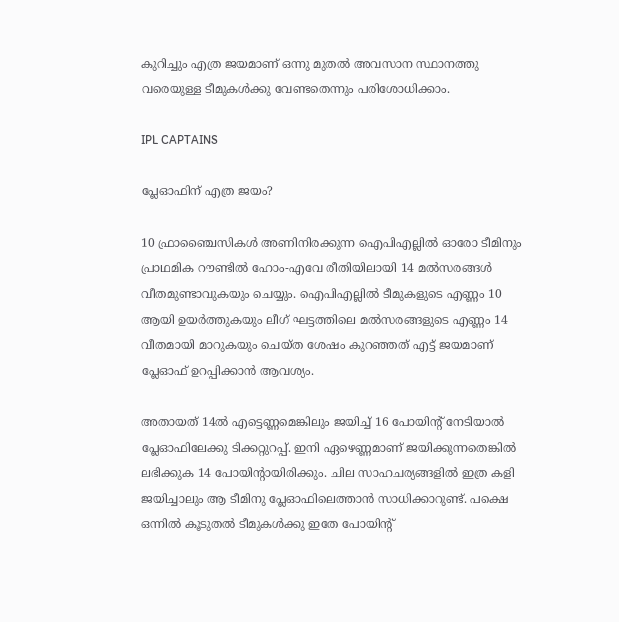കുറിച്ചും എത്ര ജയമാണ് ഒന്നു മുതല്‍ അവസാന സ്ഥാനത്തു വരെയുള്ള ടീമുകള്‍ക്കു വേണ്ടതെന്നും പരിശോധിക്കാം.

IPL CAPTAINS

പ്ലേഓഫിന് എത്ര ജയം?

10 ഫ്രാഞ്ചൈസികള്‍ അണിനിരക്കുന്ന ഐപിഎല്ലില്‍ ഓരോ ടീമിനും പ്രാഥമിക റൗണ്ടില്‍ ഹോം-എവേ രീതിയിലായി 14 മല്‍സരങ്ങള്‍ വീതമുണ്ടാവുകയും ചെയ്യും. ഐപിഎല്ലില്‍ ടീമുകളുടെ എണ്ണം 10 ആയി ഉയര്‍ത്തുകയും ലീഗ് ഘട്ടത്തിലെ മല്‍സരങ്ങളുടെ എണ്ണം 14 വീതമായി മാറുകയും ചെയ്ത ശേഷം കുറഞ്ഞത് എട്ട് ജയമാണ് പ്ലേഓഫ് ഉറപ്പിക്കാന്‍ ആവശ്യം.

അതായത് 14ല്‍ എട്ടെണ്ണമെങ്കിലും ജയിച്ച് 16 പോയിന്റ് നേടിയാല്‍ പ്ലേഓഫിലേക്കു ടിക്കറ്റുറപ്പ്. ഇനി ഏഴെണ്ണമാണ് ജയിക്കുന്നതെങ്കില്‍ ലഭിക്കുക 14 പോയിന്റായിരിക്കും. ചില സാഹചര്യങ്ങളില്‍ ഇത്ര കളി ജയിച്ചാലും ആ ടീമിനു പ്ലേഓഫിലെത്താന്‍ സാധിക്കാറുണ്ട്. പക്ഷെ ഒന്നില്‍ കൂടുതല്‍ ടീമുകള്‍ക്കു ഇതേ പോയിന്റ്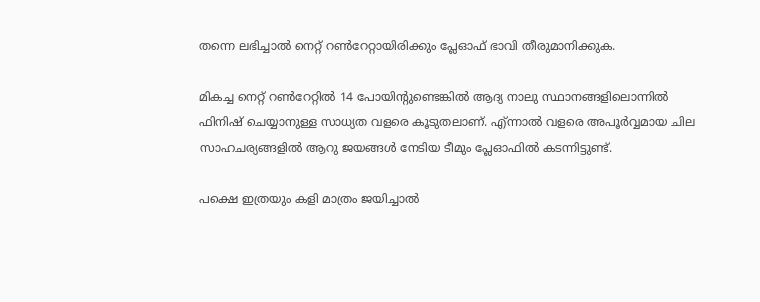തന്നെ ലഭിച്ചാല്‍ നെറ്റ് റണ്‍റേറ്റായിരിക്കും പ്ലേഓഫ് ഭാവി തീരുമാനിക്കുക.

മികച്ച നെറ്റ് റണ്‍റേറ്റില്‍ 14 പോയിന്റുണ്ടെങ്കില്‍ ആദ്യ നാലു സ്ഥാനങ്ങളിലൊന്നില്‍ ഫിനിഷ് ചെയ്യാനുള്ള സാധ്യത വളരെ കൂടുതലാണ്. എ്ന്നാല്‍ വളരെ അപൂര്‍വ്വമായ ചില സാഹചര്യങ്ങളില്‍ ആറു ജയങ്ങള്‍ നേടിയ ടീമും പ്ലേഓഫില്‍ കടന്നിട്ടുണ്ട്.

പക്ഷെ ഇത്രയും കളി മാത്രം ജയിച്ചാല്‍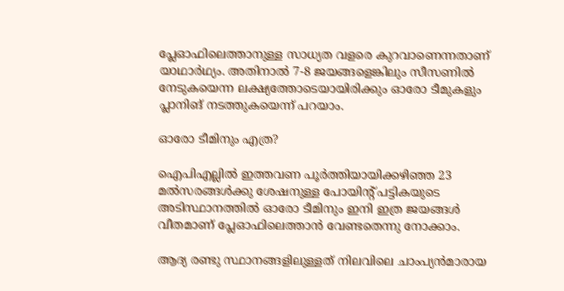പ്ലേഓഫിലെത്താനുള്ള സാധ്യത വളരെ കുറവാണെന്നതാണ് യാഥാര്‍ഥ്യം. അതിനാല്‍ 7-8 ജയങ്ങളെങ്കിലും സീസണില്‍ നേടുകയെന്ന ലക്ഷ്യത്തോടെയായിരിക്കും ഓരോ ടീമുകളും പ്ലാനിങ് നടത്തുകയെന്ന് പറയാം.

ഓരോ ടീമിനും എത്ര?

ഐപിഎല്ലില്‍ ഇത്തവണ പൂര്‍ത്തിയായിക്കഴിഞ്ഞ 23 മല്‍സരങ്ങള്‍ക്കു ശേഷനുള്ള പോയിന്റ് പട്ടികയുടെ അടിസ്ഥാനത്തില്‍ ഓരോ ടീമിനും ഇനി ഇത്ര ജയങ്ങള്‍ വീതമാണ് പ്ലേഓഫിലെത്താന്‍ വേണ്ടതെന്നു നോക്കാം.

ആദ്യ രണ്ടു സ്ഥാനങ്ങളിലുള്ളത് നിലവിലെ ചാംപ്യന്‍മാരായ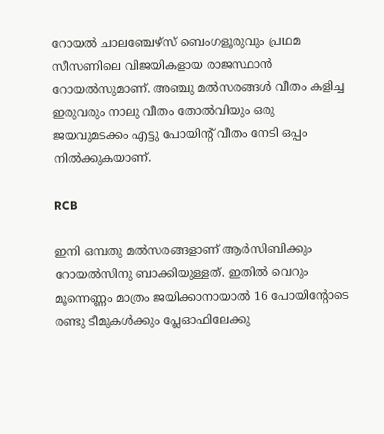റോയല്‍ ചാലഞ്ചേഴ്‌സ് ബെംഗളൂരുവും പ്രഥമ സീസണിലെ വിജയികളായ രാജസ്ഥാന്‍ റോയല്‍സുമാണ്. അഞ്ചു മല്‍സരങ്ങള്‍ വീതം കളിച്ച ഇരുവരും നാലു വീതം തോല്‍വിയും ഒരു ജയവുമടക്കം എട്ടു പോയിന്റ് വീതം നേടി ഒപ്പം നില്‍ക്കുകയാണ്.

RCB

ഇനി ഒമ്പതു മല്‍സരങ്ങളാണ് ആര്‍സിബിക്കും റോയല്‍സിനു ബാക്കിയുള്ളത്. ഇതില്‍ വെറും മൂന്നെണ്ണം മാത്രം ജയിക്കാനായാല്‍ 16 പോയിന്റോടെ രണ്ടു ടീമുകള്‍ക്കും പ്ലേഓഫിലേക്കു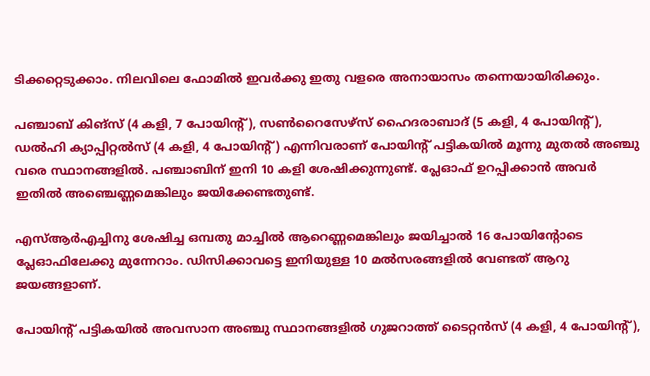ടിക്കറ്റെടുക്കാം. നിലവിലെ ഫോമില്‍ ഇവര്‍ക്കു ഇതു വളരെ അനായാസം തന്നെയായിരിക്കും.

പഞ്ചാബ് കിങ്‌സ് (4 കളി, 7 പോയിന്റ്), സണ്‍റൈസേഴ്‌സ് ഹൈദരാബാദ് (5 കളി, 4 പോയിന്റ്), ഡല്‍ഹി ക്യാപ്പിറ്റല്‍സ് (4 കളി, 4 പോയിന്റ്) എന്നിവരാണ് പോയിന്റ് പട്ടികയില്‍ മൂന്നു മുതല്‍ അഞ്ചു വരെ സ്ഥാനങ്ങളില്‍. പഞ്ചാബിന് ഇനി 10 കളി ശേഷിക്കുന്നുണ്ട്. പ്ലേഓഫ് ഉറപ്പിക്കാന്‍ അവര്‍ ഇതില്‍ അഞ്ചെണ്ണമെങ്കിലും ജയിക്കേണ്ടതുണ്ട്.

എസ്ആര്‍എച്ചിനു ശേഷിച്ച ഒമ്പതു മാച്ചില്‍ ആറെണ്ണമെങ്കിലും ജയിച്ചാല്‍ 16 പോയിന്റോടെ പ്ലേഓഫിലേക്കു മുന്നേറാം. ഡിസിക്കാവട്ടെ ഇനിയുള്ള 10 മല്‍സരങ്ങളില്‍ വേണ്ടത് ആറു ജയങ്ങളാണ്.

പോയിന്റ് പട്ടികയില്‍ അവസാന അഞ്ചു സ്ഥാനങ്ങളില്‍ ഗുജറാത്ത് ടൈറ്റന്‍സ് (4 കളി, 4 പോയിന്റ്),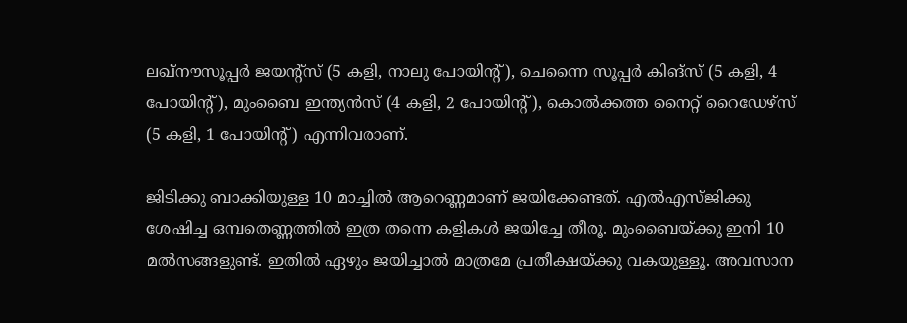ലഖ്‌നൗസൂപ്പര്‍ ജയന്റ്‌സ് (5 കളി, നാലു പോയിന്റ്), ചെന്നൈ സൂപ്പര്‍ കിങ്‌സ് (5 കളി, 4 പോയിന്റ്), മുംബൈ ഇന്ത്യന്‍സ് (4 കളി, 2 പോയിന്റ്), കൊല്‍ക്കത്ത നൈറ്റ് റൈഡേഴ്‌സ് (5 കളി, 1 പോയിന്റ്) എന്നിവരാണ്.

ജിടിക്കു ബാക്കിയുള്ള 10 മാച്ചില്‍ ആറെണ്ണമാണ് ജയിക്കേണ്ടത്. എല്‍എസ്ജിക്കു ശേഷിച്ച ഒമ്പതെണ്ണത്തില്‍ ഇത്ര തന്നെ കളികള്‍ ജയിച്ചേ തീരൂ. മുംബൈയ്ക്കു ഇനി 10 മല്‍സങ്ങളുണ്ട്. ഇതില്‍ ഏഴും ജയിച്ചാല്‍ മാത്രമേ പ്രതീക്ഷയ്ക്കു വകയുള്ളൂ. അവസാന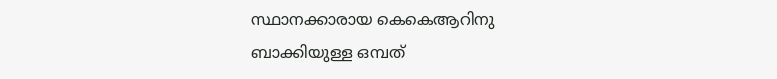സ്ഥാനക്കാരായ കെകെആറിനു ബാക്കിയുള്ള ഒമ്പത്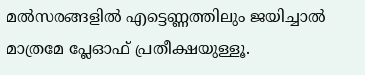മല്‍സരങ്ങളില്‍ എട്ടെണ്ണത്തിലും ജയിച്ചാല്‍ മാത്രമേ പ്ലേഓഫ് പ്രതീക്ഷയുള്ളൂ.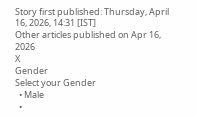Story first published: Thursday, April 16, 2026, 14:31 [IST]
Other articles published on Apr 16, 2026
X
Gender
Select your Gender
  • Male
  •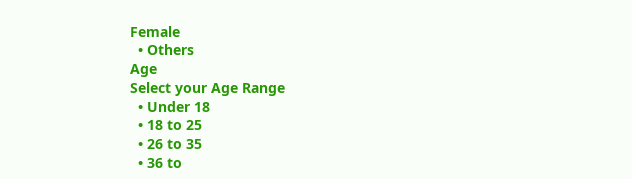Female
  • Others
Age
Select your Age Range
  • Under 18
  • 18 to 25
  • 26 to 35
  • 36 to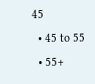45
  • 45 to 55
  • 55+